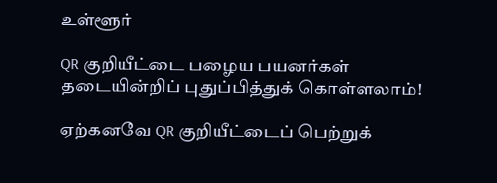உள்ளூர்

QR குறியீட்டை பழைய பயனர்கள் தடையின்றிப் புதுப்பித்துக் கொள்ளலாம்!

ஏற்கனவே QR குறியீட்டைப் பெற்றுக்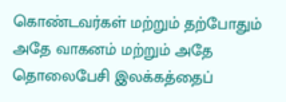கொண்டவர்கள் மற்றும் தற்போதும் அதே வாகனம் மற்றும் அதே தொலைபேசி இலக்கத்தைப்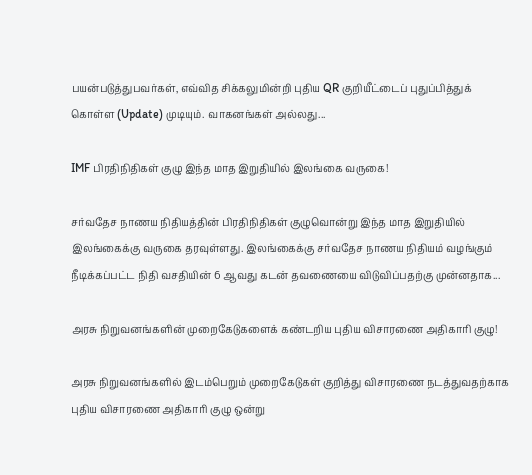பயன்படுத்துபவர்கள், எவ்வித சிக்கலுமின்றி புதிய QR குறியீட்டைப் புதுப்பித்துக் கொள்ள (Update) முடியும். வாகனங்கள் அல்லது...

IMF பிரதிநிதிகள் குழு இந்த மாத இறுதியில் இலங்கை வருகை!

சர்வதேச நாணய நிதியத்தின் பிரதிநிதிகள் குழுவொன்று இந்த மாத இறுதியில் இலங்கைக்கு வருகை தரவுள்ளது. இலங்கைக்கு சர்வதேச நாணய நிதியம் வழங்கும் நீடிக்கப்பட்ட நிதி வசதியின் 6 ஆவது கடன் தவணையை விடுவிப்பதற்கு முன்னதாக...

அரசு நிறுவனங்களின் முறைகேடுகளைக் கண்டறிய புதிய விசாரணை அதிகாரி குழு!

அரசு நிறுவனங்களில் இடம்பெறும் முறைகேடுகள் குறித்து விசாரணை நடத்துவதற்காக புதிய விசாரணை அதிகாரி குழு ஒன்று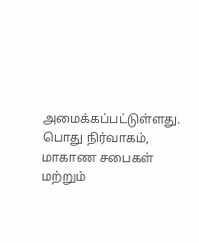அமைக்கப்பட்டுள்ளது. பொது நிர்வாகம், மாகாண சபைகள் மற்றும்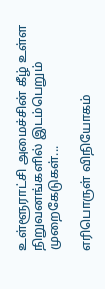உள்ளூராட்சி அமைச்சின் கீழ் உள்ள நிறுவனங்களில் இடம்பெறும் முறைகேடுகள்...

எரிபொருள் விநியோகம்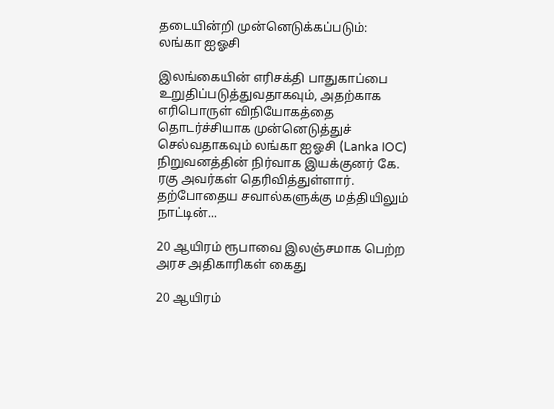தடையின்றி முன்னெடுக்கப்படும்: லங்கா ஐஓசி

இலங்கையின் எரிசக்தி பாதுகாப்பை உறுதிப்படுத்துவதாகவும், அதற்காக எரிபொருள் விநியோகத்தை தொடர்ச்சியாக முன்னெடுத்துச் செல்வதாகவும் லங்கா ஐஓசி (Lanka IOC) நிறுவனத்தின் நிர்வாக இயக்குனர் கே. ரகு அவர்கள் தெரிவித்துள்ளார். தற்போதைய சவால்களுக்கு மத்தியிலும் நாட்டின்...

20 ஆயிரம் ரூபாவை இலஞ்சமாக பெற்ற அரச அதிகாரிகள் கைது

20 ஆயிரம்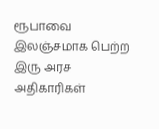ரூபாவை இலஞ்சமாக பெற்ற இரு அரச அதிகாரிகள்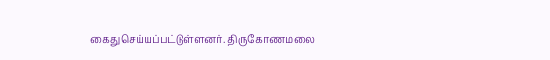கைதுசெய்யப்பட்டுள்ளனர். திருகோணமலை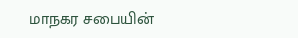மாநகர சபையின்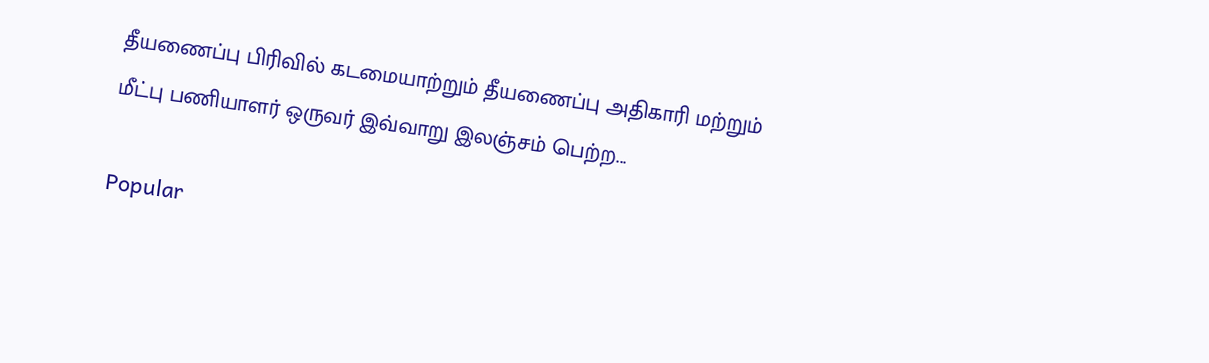தீயணைப்பு பிரிவில் கடமையாற்றும் தீயணைப்பு அதிகாரி மற்றும் மீட்பு பணியாளர் ஒருவர் இவ்வாறு இலஞ்சம் பெற்ற...

Popular